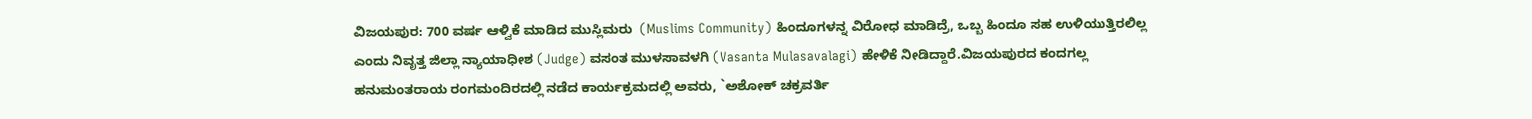ವಿಜಯಪುರ: 700 ವರ್ಷ ಆಳ್ವಿಕೆ ಮಾಡಿದ ಮುಸ್ಲಿಮರು  (Muslims Community) ಹಿಂದೂಗಳನ್ನ ವಿರೋಧ ಮಾಡಿದ್ರೆ, ಒಬ್ಬ ಹಿಂದೂ ಸಹ ಉಳಿಯುತ್ತಿರಲಿಲ್ಲ ಎಂದು ನಿವೃತ್ತ ಜಿಲ್ಲಾ ನ್ಯಾಯಾಧೀಶ (Judge) ವಸಂತ ಮುಳಸಾವಳಗಿ (Vasanta Mulasavalagi) ಹೇಳಿಕೆ ನೀಡಿದ್ದಾರೆ.ವಿಜಯಪುರದ ಕಂದಗಲ್ಲ ಹನುಮಂತರಾಯ ರಂಗಮಂದಿರದಲ್ಲಿ ನಡೆದ ಕಾರ್ಯಕ್ರಮದಲ್ಲಿ ಅವರು, `ಅಶೋಕ್ ಚಕ್ರವರ್ತಿ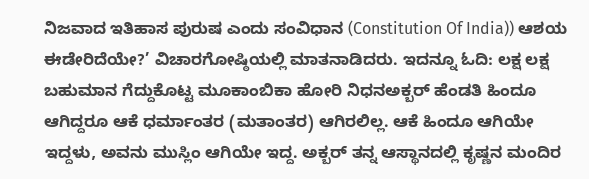ನಿಜವಾದ ಇತಿಹಾಸ ಪುರುಷ ಎಂದು ಸಂವಿಧಾನ (Constitution Of India)) ಆಶಯ ಈಡೇರಿದೆಯೇ?’ ವಿಚಾರಗೋಷ್ಠಿಯಲ್ಲಿ ಮಾತನಾಡಿದರು. ಇದನ್ನೂ ಓದಿ: ಲಕ್ಷ ಲಕ್ಷ ಬಹುಮಾನ ಗೆದ್ದುಕೊಟ್ಟ ಮೂಕಾಂಬಿಕಾ ಹೋರಿ ನಿಧನಅಕ್ಬರ್ ಹೆಂಡತಿ ಹಿಂದೂ ಆಗಿದ್ದರೂ ಆಕೆ ಧರ್ಮಾಂತರ (ಮತಾಂತರ) ಆಗಿರಲಿಲ್ಲ. ಆಕೆ ಹಿಂದೂ ಆಗಿಯೇ ಇದ್ದಳು, ಅವನು ಮುಸ್ಲಿಂ ಆಗಿಯೇ ಇದ್ದ. ಅಕ್ಬರ್ ತನ್ನ ಆಸ್ಥಾನದಲ್ಲಿ ಕೃಷ್ಣನ ಮಂದಿರ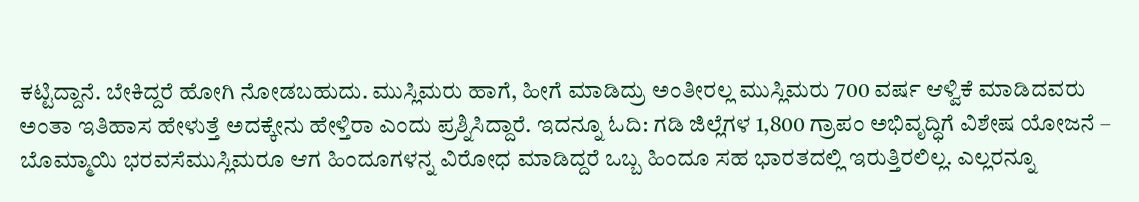ಕಟ್ಟಿದ್ದಾನೆ. ಬೇಕಿದ್ದರೆ ಹೋಗಿ ನೋಡಬಹುದು. ಮುಸ್ಲಿಮರು ಹಾಗೆ, ಹೀಗೆ ಮಾಡಿದ್ರು ಅಂತೀರಲ್ಲ ಮುಸ್ಲಿಮರು 700 ವರ್ಷ ಆಳ್ವಿಕೆ ಮಾಡಿದವರು ಅಂತಾ ಇತಿಹಾಸ ಹೇಳುತ್ತೆ ಅದಕ್ಕೇನು ಹೇಳ್ತಿರಾ ಎಂದು ಪ್ರಶ್ನಿಸಿದ್ದಾರೆ. ಇದನ್ನೂ ಓದಿ: ಗಡಿ ಜಿಲ್ಲೆಗಳ 1,800 ಗ್ರಾಪಂ ಅಭಿವೃದ್ಧಿಗೆ ವಿಶೇಷ ಯೋಜನೆ – ಬೊಮ್ಮಾಯಿ ಭರವಸೆಮುಸ್ಲಿಮರೂ ಆಗ ಹಿಂದೂಗಳನ್ನ ವಿರೋಧ ಮಾಡಿದ್ದರೆ ಒಬ್ಬ ಹಿಂದೂ ಸಹ ಭಾರತದಲ್ಲಿ ಇರುತ್ತಿರಲಿಲ್ಲ. ಎಲ್ಲರನ್ನೂ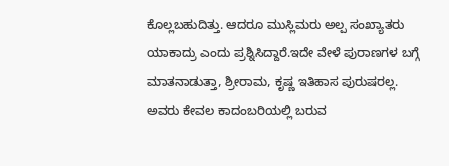ಕೊಲ್ಲಬಹುದಿತ್ತು. ಆದರೂ ಮುಸ್ಲಿಮರು ಅಲ್ಪ ಸಂಖ್ಯಾತರು ಯಾಕಾದ್ರು ಎಂದು ಪ್ರಶ್ನಿಸಿದ್ದಾರೆ.ಇದೇ ವೇಳೆ ಪುರಾಣಗಳ ಬಗ್ಗೆ ಮಾತನಾಡುತ್ತಾ, ಶ್ರೀರಾಮ, ಕೃಷ್ಣ ಇತಿಹಾಸ ಪುರುಷರಲ್ಲ. ಅವರು ಕೇವಲ ಕಾದಂಬರಿಯಲ್ಲಿ ಬರುವ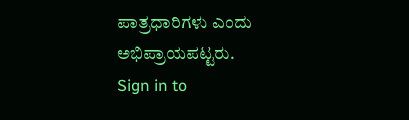ಪಾತ್ರಧಾರಿಗಳು ಎಂದು ಅಭಿಪ್ರಾಯಪಟ್ಟರು.
Sign in to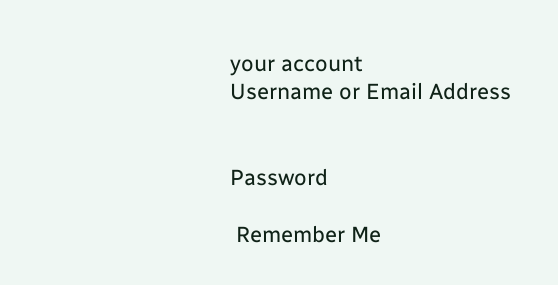your account
Username or Email Address


Password

 Remember Me